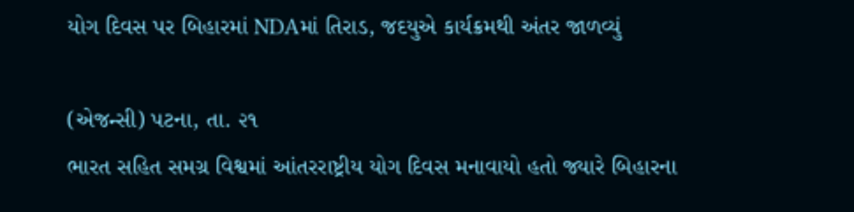યોગ દિવસ પર બિહારમાં NDAમાં તિરાડ, જદયુએ કાર્યક્રમથી અંતર જાળવ્યું

(એજન્સી) પટના, તા. ૨૧
ભારત સહિત સમગ્ર વિશ્વમાં આંતરરાષ્ટ્રીય યોગ દિવસ મનાવાયો હતો જ્યારે બિહારના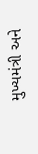મુખ્યમંત્રી અને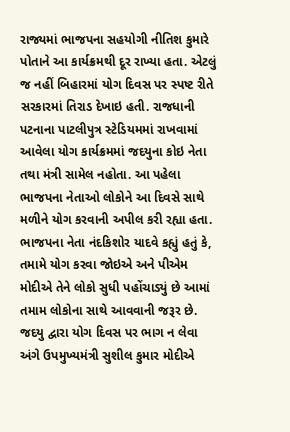રાજ્યમાં ભાજપના સહયોગી નીતિશ કુમારે પોતાને આ કાર્યક્રમથી દૂર રાખ્યા હતા. એટલું જ નહીં બિહારમાં યોગ દિવસ પર સ્પષ્ટ રીતે સરકારમાં તિરાડ દેખાઇ હતી. રાજધાની પટનાના પાટલીપુત્ર સ્ટેડિયમમાં રાખવામાં આવેલા યોગ કાર્યક્રમમાં જદયુના કોઇ નેતા તથા મંત્રી સામેલ નહોતા. આ પહેલા ભાજપના નેતાઓ લોકોને આ દિવસે સાથે મળીને યોગ કરવાની અપીલ કરી રહ્યા હતા. ભાજપના નેતા નંદકિશોર યાદવે કહ્યું હતું કે, તમામે યોગ કરવા જોઇએ અને પીએમ મોદીએ તેને લોકો સુધી પહોંચાડ્યું છે આમાં તમામ લોકોના સાથે આવવાની જરૂર છે. જદયુ દ્વારા યોગ દિવસ પર ભાગ ન લેવા અંગે ઉપમુખ્યમંત્રી સુશીલ કુમાર મોદીએ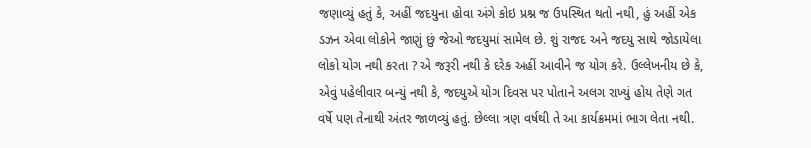જણાવ્યું હતું કે, અહીં જદયુના હોવા અંગે કોઇ પ્રશ્ન જ ઉપસ્થિત થતો નથી, હું અહીં એક ડઝન એવા લોકોને જાણું છું જેઓ જદયુમાં સામેલ છે. શું રાજદ અને જદયુ સાથે જોડાયેલા લોકો યોગ નથી કરતા ? એ જરૂરી નથી કે દરેક અહીં આવીને જ યોગ કરે. ઉલ્લેખનીય છે કે, એવું પહેલીવાર બન્યું નથી કે, જદયુએ યોગ દિવસ પર પોતાને અલગ રાખ્યું હોય તેણે ગત વર્ષે પણ તેનાથી અંતર જાળવ્યું હતું. છેલ્લા ત્રણ વર્ષથી તે આ કાર્યક્રમમાં ભાગ લેતા નથી.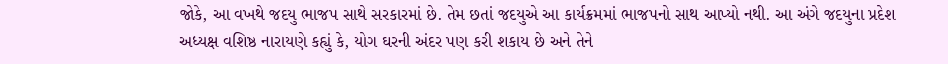જોકે, આ વખથે જદયુ ભાજપ સાથે સરકારમાં છે. તેમ છતાં જદયુએ આ કાર્યક્રમમાં ભાજપનો સાથ આપ્યો નથી. આ અંગે જદયુના પ્રદેશ અધ્યક્ષ વશિષ્ઠ નારાયણે કહ્યું કે, યોગ ઘરની અંદર પણ કરી શકાય છે અને તેને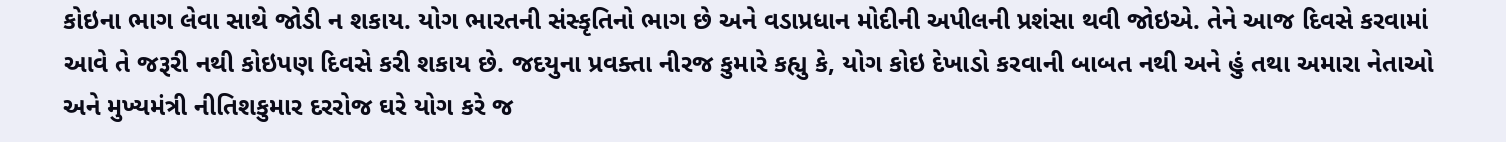કોઇના ભાગ લેવા સાથે જોડી ન શકાય. યોગ ભારતની સંસ્કૃતિનો ભાગ છે અને વડાપ્રધાન મોદીની અપીલની પ્રશંસા થવી જોઇએ. તેને આજ દિવસે કરવામાં આવે તે જરૂરી નથી કોઇપણ દિવસે કરી શકાય છે. જદયુના પ્રવક્તા નીરજ કુમારે કહ્યુ કે, યોગ કોઇ દેખાડો કરવાની બાબત નથી અને હું તથા અમારા નેતાઓ અને મુખ્યમંત્રી નીતિશકુમાર દરરોજ ઘરે યોગ કરે જ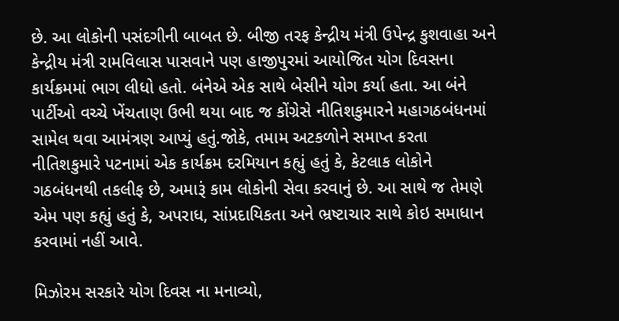છે. આ લોકોની પસંદગીની બાબત છે. બીજી તરફ કેન્દ્રીય મંત્રી ઉપેન્દ્ર કુશવાહા અને કેન્દ્રીય મંત્રી રામવિલાસ પાસવાને પણ હાજીપુરમાં આયોજિત યોગ દિવસના કાર્યક્રમમાં ભાગ લીધો હતો. બંનેએ એક સાથે બેસીને યોગ કર્યા હતા. આ બંને પાર્ટીઓ વચ્ચે ખેંચતાણ ઉભી થયા બાદ જ કોંગ્રેસે નીતિશકુમારને મહાગઠબંધનમાં સામેલ થવા આમંત્રણ આપ્યું હતું.જોકે, તમામ અટકળોને સમાપ્ત કરતા નીતિશકુમારે પટનામાં એક કાર્યક્રમ દરમિયાન કહ્યું હતું કે, કેટલાક લોકોને ગઠબંધનથી તકલીફ છે, અમારૂં કામ લોકોની સેવા કરવાનું છે. આ સાથે જ તેમણે એમ પણ કહ્યું હતું કે, અપરાધ, સાંપ્રદાયિકતા અને ભ્રષ્ટાચાર સાથે કોઇ સમાધાન કરવામાં નહીં આવે.

મિઝોરમ સરકારે યોગ દિવસ ના મનાવ્યો,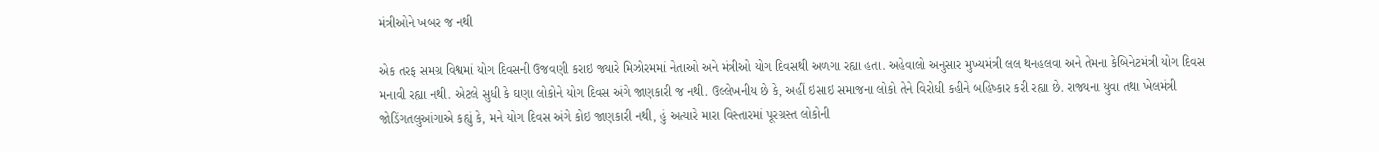મંત્રીઓને ખબર જ નથી

એક તરફ સમગ્ર વિશ્વમાં યોગ દિવસની ઉજવણી કરાઇ જ્યારે મિઝોરમમાં નેતાઓ અને મંત્રીઓ યોગ દિવસથી અળગા રહ્યા હતા. અહેવાલો અનુસાર મુખ્યમંત્રી લલ થનહલવા અને તેમના કેબિનેટમંત્રી યોગ દિવસ મનાવી રહ્યા નથી. એટલે સુધી કે ઘણા લોકોને યોગ દિવસ અંગે જાણકારી જ નથી. ઉલ્લેખનીય છે કે, અહીં ઇસાઇ સમાજના લોકો તેને વિરોધી કહીને બહિષ્કાર કરી રહ્યા છે. રાજ્યના યુવા તથા ખેલમંત્રી જોડિંગતલુઆંગાએ કહ્યું કે, મને યોગ દિવસ અંગે કોઇ જાણકારી નથી, હું અત્યારે મારા વિસ્તારમાં પૂરગ્રસ્ત લોકોની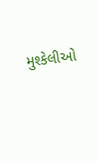મુશ્કેલીઓ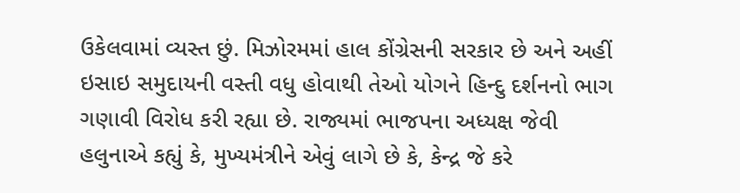ઉકેલવામાં વ્યસ્ત છું. મિઝોરમમાં હાલ કોંગ્રેસની સરકાર છે અને અહીં ઇસાઇ સમુદાયની વસ્તી વધુ હોવાથી તેઓ યોગને હિન્દુ દર્શનનો ભાગ ગણાવી વિરોધ કરી રહ્યા છે. રાજ્યમાં ભાજપના અધ્યક્ષ જેવી હલુનાએ કહ્યું કે, મુખ્યમંત્રીને એવું લાગે છે કે, કેન્દ્ર જે કરે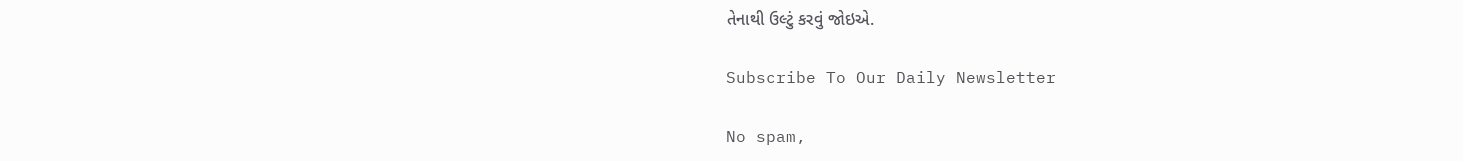તેનાથી ઉલ્ટું કરવું જોઇએ.

Subscribe To Our Daily Newsletter

No spam,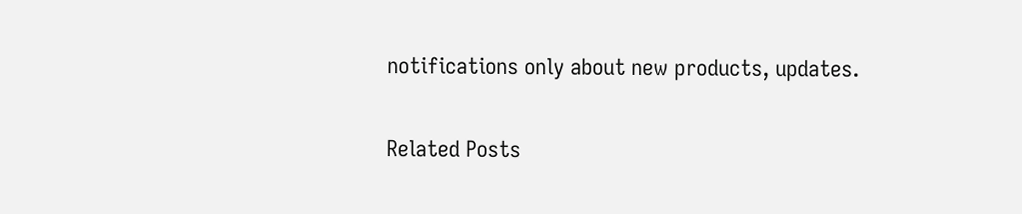notifications only about new products, updates.

Related Posts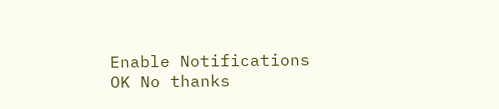Enable Notifications OK No thanks